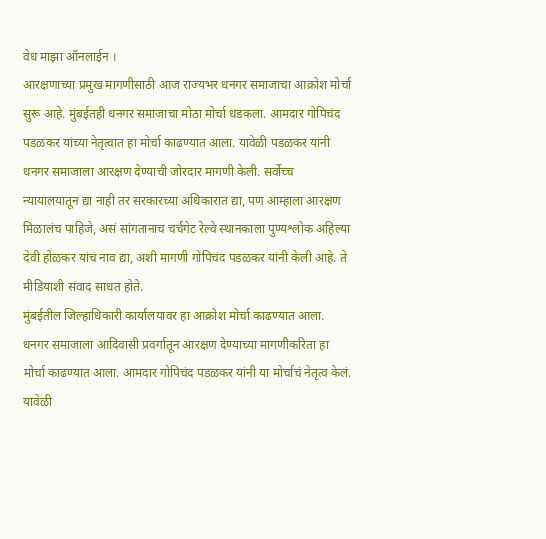वेध माझा ऑनलाईन ।
आरक्षणाच्या प्रमुख मागणीसाठी आज राज्यभर धनगर समाजाचा आक्रोश मोर्चा सुरू आहे. मुंबईतही धनगर समाजाचा मोठा मोर्चा धडकला. आमदार गोपिचंद पडळकर यांच्या नेतृत्वात हा मोर्चा काढण्यात आला. यावेळी पडळकर यांनी धनगर समाजाला आरक्षण देण्याची जोरदार मागणी केली. सर्वोच्च न्यायालयातून द्या नाही तर सरकारच्या अधिकारात द्या, पण आम्हाला आरक्षण मिळालंच पाहिजे, असं सांगतानाच चर्चगेट रेल्वे स्थानकाला पुण्यश्लोक अहिल्या देवी होळकर यांचं नाव द्या, अशी मागणी गोपिचंद पडळकर यांनी केली आहे. ते मीडियाशी संवाद साधत होते.
मुंबईतील जिल्हाधिकारी कार्यालयावर हा आक्रोश मोर्चा काढण्यात आला. धनगर समाजाला आदिवासी प्रवर्गातून आरक्षण देण्याच्या मागणीकरिता हा मोर्चा काढण्यात आला. आमदार गोपिचंद पडळकर यांनी या मोर्चाचं नेतृत्व केलं. यावेळी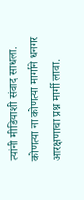त्यांनी मीडियाशी संवाद साधला. कोणत्या ना कोणत्या मार्गाने धनगर आरक्षणाचा प्रश्न मार्गी लावा.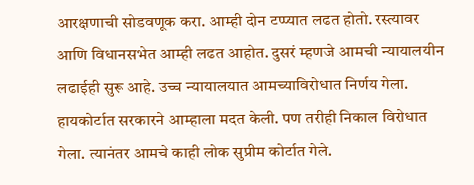आरक्षणाची सोडवणूक करा. आम्ही दोन टप्प्यात लढत होतो. रस्त्यावर आणि विधानसभेत आम्ही लढत आहोत. दुसरं म्हणजे आमची न्यायालयीन लढाईही सुरू आहे. उच्च न्यायालयात आमच्याविरोधात निर्णय गेला. हायकोर्टात सरकारने आम्हाला मदत केली. पण तरीही निकाल विरोधात गेला. त्यानंतर आमचे काही लोक सुप्रीम कोर्टात गेले.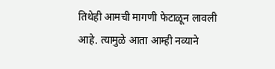तिथेही आमची मागणी फेटाळून लावली आहे. त्यामुळे आता आम्ही नव्याने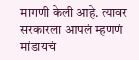मागणी केली आहे. त्यावर सरकारला आपलं म्हणणं मांडायचं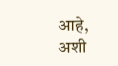आहे, अशी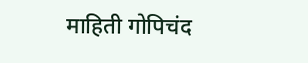माहिती गोपिचंद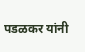पडळकर यांनी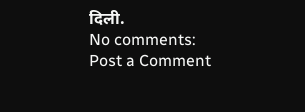दिली.
No comments:
Post a Comment